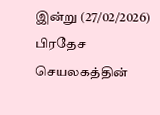இன்று (27/02/2026) பிரதேச செயலகத்தின்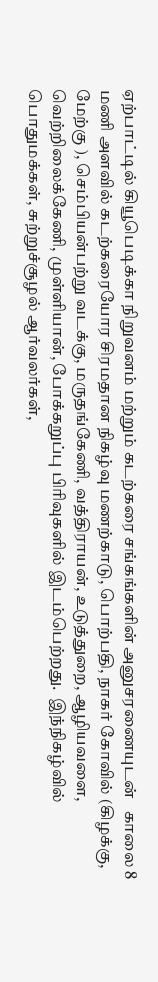ஏற்பாட்டில் கியூபெடிக்கா நிறுவனம் மற்றும் கடற்கரை சங்கங்களின் அனுசரணையுடன்   காலை 8 மணி அளவில் கடற்கரையோர சிரமதான நிகழ்வு மணற்காடு, பொற்பதி, நாகர் கோவில் (கிழக்கு, மேற்கு ), செம்பியன்பற்று வடக்கு, மருதங்கேணி, வத்திராயன், உடுத்துறை, ஆழியவளை, வெற்றிலைக்கேணி, முள்ளியான், போக்கறுப்பு பிரிவுகளில் இடம்பெற்றது.  இந்நிகழ்வில் பொதுமக்கள், சுற்றுச்சூழல் ஆர்வலர்கள்,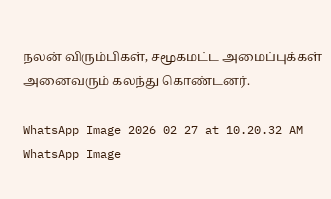நலன் விரும்பிகள், சமூகமட்ட அமைப்புக்கள் அனைவரும் கலந்து கொண்டனர்.

WhatsApp Image 2026 02 27 at 10.20.32 AM WhatsApp Image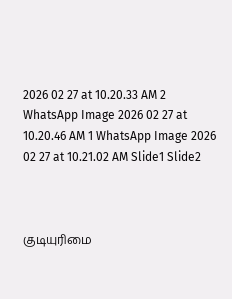2026 02 27 at 10.20.33 AM 2 WhatsApp Image 2026 02 27 at 10.20.46 AM 1 WhatsApp Image 2026 02 27 at 10.21.02 AM Slide1 Slide2



குடியுரிமை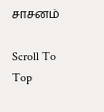சாசனம்

Scroll To Top